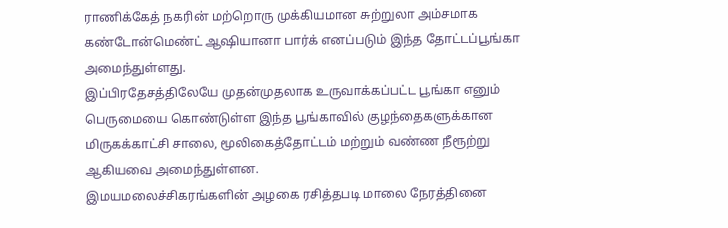ராணிக்கேத் நகரின் மற்றொரு முக்கியமான சுற்றுலா அம்சமாக கண்டோன்மெண்ட் ஆஷியானா பார்க் எனப்படும் இந்த தோட்டப்பூங்கா அமைந்துள்ளது.
இப்பிரதேசத்திலேயே முதன்முதலாக உருவாக்கப்பட்ட பூங்கா எனும் பெருமையை கொண்டுள்ள இந்த பூங்காவில் குழந்தைகளுக்கான மிருகக்காட்சி சாலை, மூலிகைத்தோட்டம் மற்றும் வண்ண நீரூற்று ஆகியவை அமைந்துள்ளன.
இமயமலைச்சிகரங்களின் அழகை ரசித்தபடி மாலை நேரத்தினை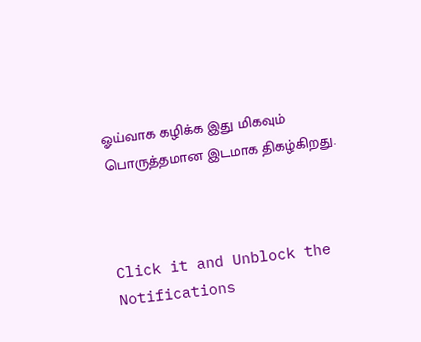ஓய்வாக கழிக்க இது மிகவும் பொருத்தமான இடமாக திகழ்கிறது.



Click it and Unblock the Notifications